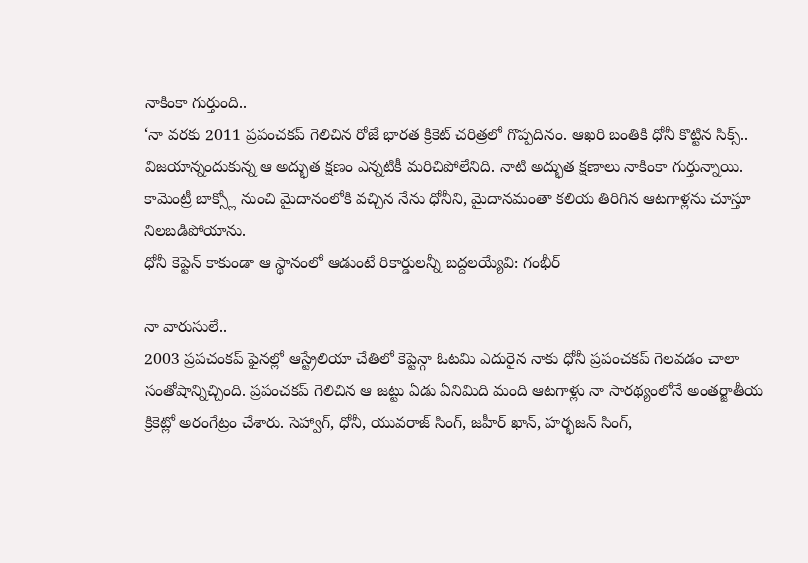నాకింకా గుర్తుంది..
‘నా వరకు 2011 ప్రపంచకప్ గెలిచిన రోజే భారత క్రికెట్ చరిత్రలో గొప్పదినం. ఆఖరి బంతికి ధోనీ కొట్టిన సిక్స్.. విజయాన్నందుకున్న ఆ అద్భుత క్షణం ఎన్నటికీ మరిచిపోలేనిది. నాటి అద్భుత క్షణాలు నాకింకా గుర్తున్నాయి. కామెంట్రీ బాక్స్లో నుంచి మైదానంలోకి వచ్చిన నేను ధోనీని, మైదానమంతా కలియ తిరిగిన ఆటగాళ్లను చూస్తూ నిలబడిపోయాను.
ధోనీ కెప్టెన్ కాకుండా ఆ స్థానంలో ఆడుంటే రికార్డులన్నీ బద్దలయ్యేవి: గంభీర్

నా వారుసులే..
2003 ప్రపచంకప్ ఫైనల్లో ఆస్ట్రేలియా చేతిలో కెప్టెన్గా ఓటమి ఎదురైన నాకు ధోనీ ప్రపంచకప్ గెలవడం చాలా సంతోషాన్నిచ్చింది. ప్రపంచకప్ గెలిచిన ఆ జట్టు ఏడు ఏనిమిది మంది ఆటగాళ్లు నా సారథ్యంలోనే అంతర్జాతీయ క్రికెట్లో అరంగేట్రం చేశారు. సెహ్వాగ్, ధోనీ, యువరాజ్ సింగ్, జహీర్ ఖాన్, హర్భజన్ సింగ్,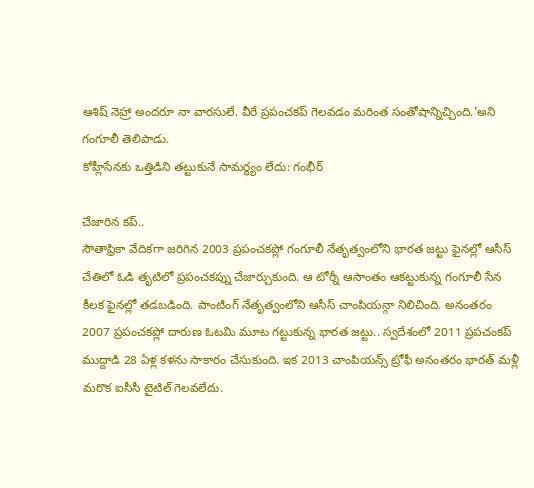ఆశిష్ నెహ్రా అందరూ నా వారసులే. వీరే ప్రపంచకప్ గెలవడం మరింత సంతోషాన్నిచ్చింది.'అని గంగూలీ తెలిపాడు.
కోహ్లీసేనకు ఒత్తిడిని తట్టుకునే సామర్థ్యం లేదు: గంభీర్

చేజారిన కప్..
సౌతాఫ్రికా వేదికగా జరిగిన 2003 ప్రపంచకప్లో గంగూలీ నేతృత్వంలోని భారత జట్టు ఫైనల్లో ఆసీస్ చేతిలో ఓడి తృటిలో ప్రపంచకప్ను చేజార్చుకుంది. ఆ టోర్నీ ఆసాంతం ఆకట్టుకున్న గంగూలీ సేన కీలక ఫైనల్లో తడబడింది. పాంటింగ్ నేతృత్వంలోని ఆసీస్ చాంపియన్గా నిలిచింది. అనంతరం 2007 ప్రపంచకప్లో దారుణ ఓటమి మూట గట్టుకున్న భారత జట్టు.. స్వదేశంలో 2011 ప్రపచంకప్ ముద్దాడి 28 ఏళ్ల కళను సాకారం చేసుకుంది. ఇక 2013 చాంపియన్స్ ట్రోఫీ అనంతరం భారత్ మళ్లీ మరొక ఐసీసీ టైటిల్ గెలవలేదు.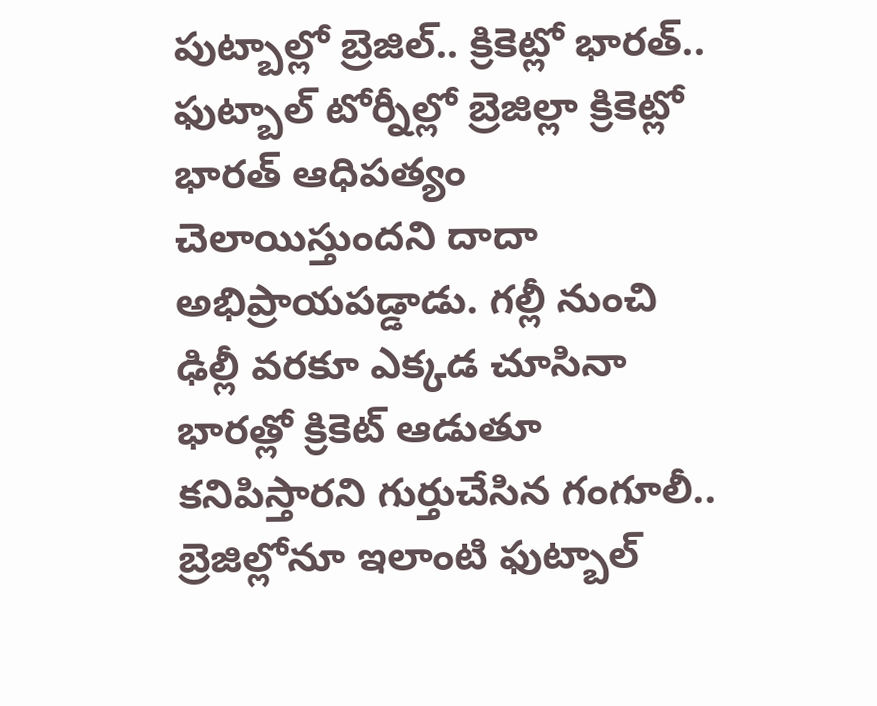పుట్బాల్లో బ్రెజిల్.. క్రికెట్లో భారత్..
ఫుట్బాల్ టోర్నీల్లో బ్రెజిల్లా క్రికెట్లో భారత్ ఆధిపత్యం చెలాయిస్తుందని దాదా అభిప్రాయపడ్డాడు. గల్లీ నుంచి ఢిల్లీ వరకూ ఎక్కడ చూసినా భారత్లో క్రికెట్ ఆడుతూ కనిపిస్తారని గుర్తుచేసిన గంగూలీ.. బ్రెజిల్లోనూ ఇలాంటి ఫుట్బాల్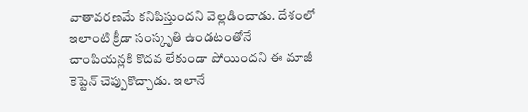వాతావరణమే కనిపిస్తుందని వెల్లడించాడు. దేశంలో ఇలాంటి క్రీడా సంస్కృతి ఉండటంతోనే చాంపియన్లకి కొదవ లేకుండా పోయిందని ఈ మాజీ కెప్టెన్ చెప్పుకొచ్చాడు. ఇలానే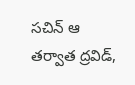సచిన్ ఆ తర్వాత ద్రవిడ్,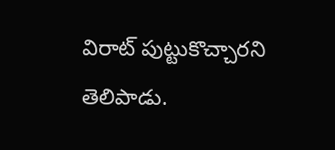విరాట్ పుట్టుకొచ్చారని తెలిపాడు.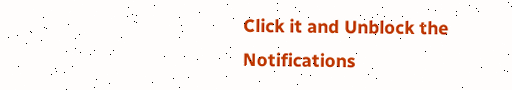Click it and Unblock the Notifications